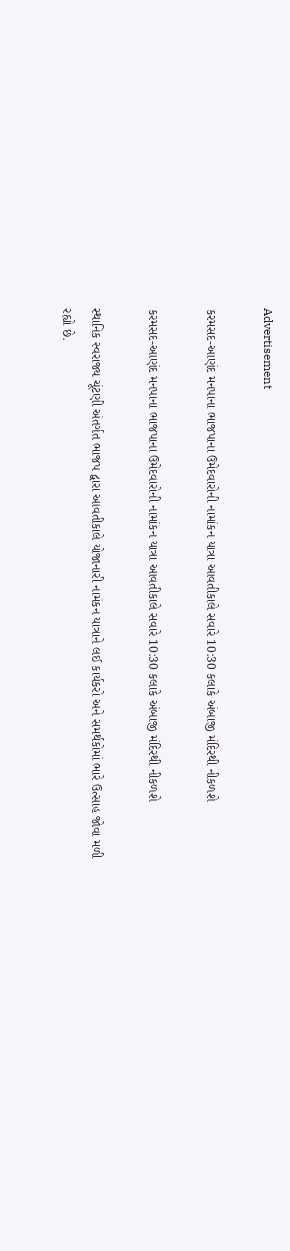Advertisement

કરમસદ-આણંદ મનપાના ભાજપાના ઉમેદવારોની નામાંકન યાત્રા આવતીકાલે સવારે 10:30 કલાકે અંબાજી મંદિરથી નીકળશે

કરમસદ-આણંદ મનપાના ભાજપાના ઉમેદવારોની નામાંકન યાત્રા આવતીકાલે સવારે 10:30 કલાકે અંબાજી મંદિરથી નીકળશે

સ્થાનિક સ્વરાજ્ય ચૂંટણી અંતર્ગત ભાજપ દ્વારા આવતીકાલે યોજાનારી નામંકન યાત્રાને લઈ કાર્યકરો અને સમર્થકોમાં ભારે ઉત્સાહ જોવા મળી રહ્યો છે.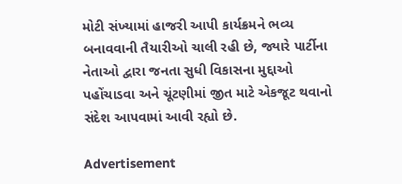મોટી સંખ્યામાં હાજરી આપી કાર્યક્રમને ભવ્ય બનાવવાની તૈયારીઓ ચાલી રહી છે, જ્યારે પાર્ટીના નેતાઓ દ્વારા જનતા સુધી વિકાસના મુદ્દાઓ પહોંચાડવા અને ચૂંટણીમાં જીત માટે એકજૂટ થવાનો સંદેશ આપવામાં આવી રહ્યો છે.

Advertisement